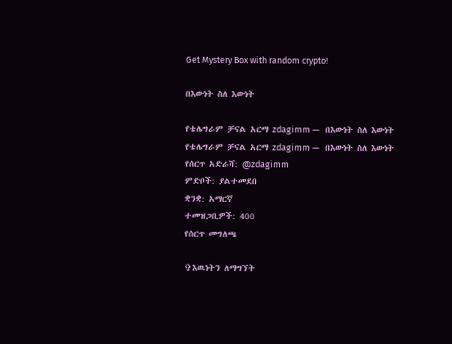Get Mystery Box with random crypto!

በእውነት ስለ እውነት

የቴሌግራም ቻናል አርማ zdagimm —   በእውነት ስለ እውነት
የቴሌግራም ቻናል አርማ zdagimm —   በእውነት ስለ እውነት
የሰርጥ አድራሻ: @zdagimm
ምድቦች: ያልተመደበ
ቋንቋ: አማርኛ
ተመዝጋቢዎች: 400
የሰርጥ መግለጫ

✞እዉነትን ለማግኘት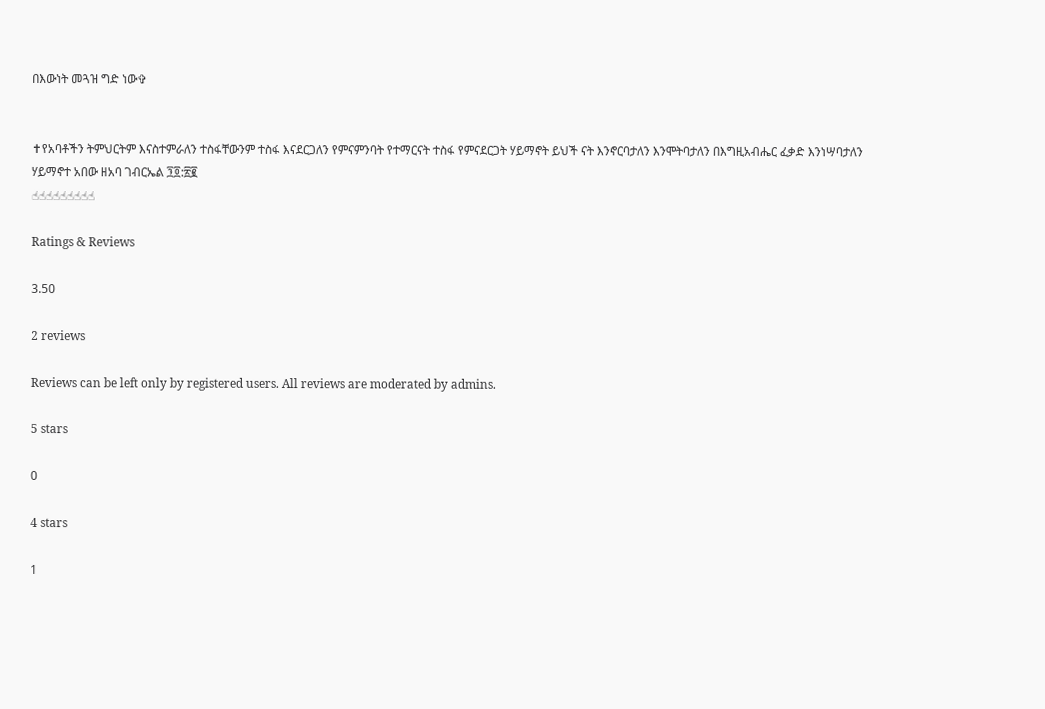በእውነት መጓዝ ግድ ነው✞


✝የአባቶችን ትምህርትም እናስተምራለን ተስፋቸውንም ተስፋ እናደርጋለን የምናምንባት የተማርናት ተስፋ የምናደርጋት ሃይማኖት ይህች ናት እንኖርባታለን እንሞትባታለን በእግዚአብሔር ፈቃድ እንነሣባታለን
ሃይማኖተ አበው ዘአባ ገብርኤል ፺፬:፳፪
☝☝☝☝☝☝☝☝☝

Ratings & Reviews

3.50

2 reviews

Reviews can be left only by registered users. All reviews are moderated by admins.

5 stars

0

4 stars

1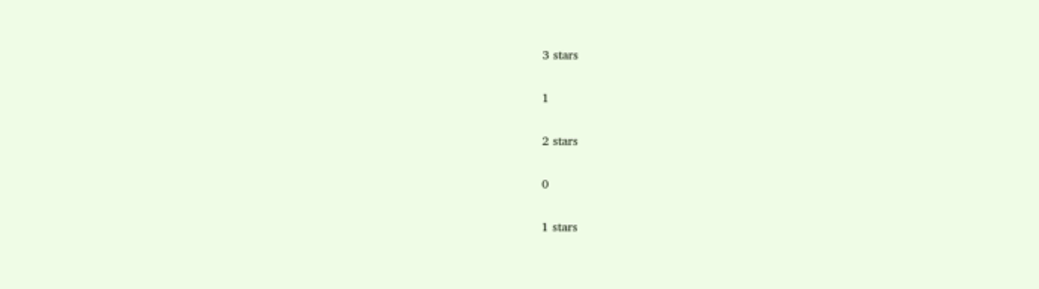3 stars

1

2 stars

0

1 stars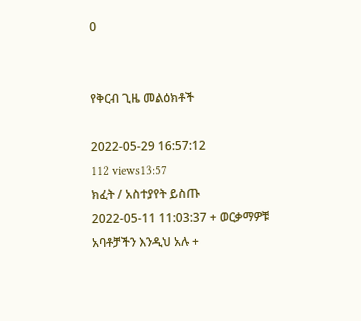0


የቅርብ ጊዜ መልዕክቶች

2022-05-29 16:57:12
112 views13:57
ክፈት / አስተያየት ይስጡ
2022-05-11 11:03:37 + ወርቃማዎቹ አባቶቻችን እንዲህ አሉ +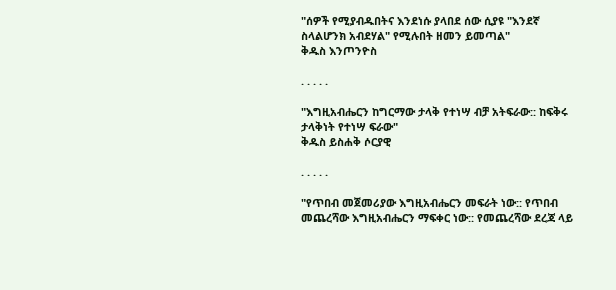"ሰዎች የሚያብዱበትና እንደነሱ ያላበደ ሰው ሲያዩ "እንደኛ ስላልሆንክ አብደሃል" የሚሉበት ዘመን ይመጣል"
ቅዱስ እንጦንዮስ

. . . . .

"እግዚአብሔርን ከግርማው ታላቅ የተነሣ ብቻ አትፍራው:: ከፍቅሩ ታላቅነት የተነሣ ፍራው"
ቅዱስ ይስሐቅ ሶርያዊ

. . . . .

"የጥበብ መጀመሪያው እግዚአብሔርን መፍራት ነው:: የጥበብ መጨረሻው እግዚአብሔርን ማፍቀር ነው:: የመጨረሻው ደረጃ ላይ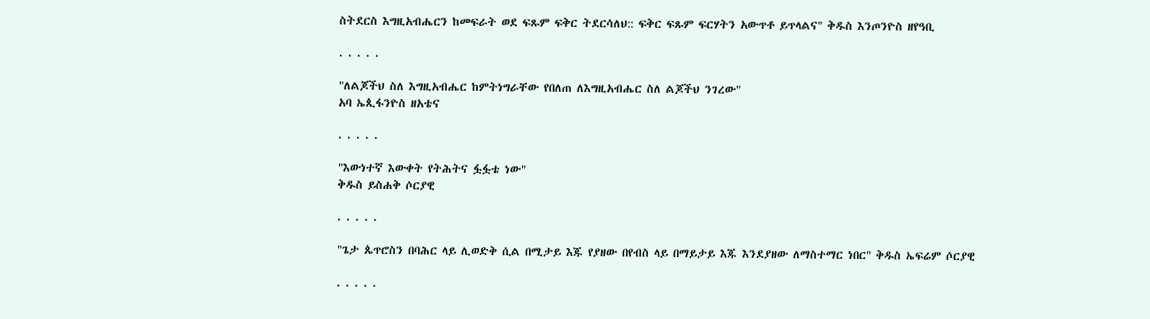ስትደርስ እግዚአብሔርን ከመፍራት ወደ ፍጹም ፍቅር ትደርሳለህ:: ፍቅር ፍጹም ፍርሃትን አውጥቶ ይጥላልና" ቅዱስ እንጦንዮስ ዘየዓቢ

. . . . .

"ለልጆችህ ስለ እግዚአብሔር ከምትነግራቸው የበለጠ ለእግዚአብሔር ስለ ልጆችህ ንገረው"
አባ ኤጲፋንዮስ ዘአቴና

. . . . .

"እውነተኛ እውቀት የትሕትና ፏፏቴ ነው"
ቅዱስ ይስሐቅ ሶርያዊ

. . . . .

"ጌታ ጴጥሮስን በባሕር ላይ ሊወድቅ ሲል በሚታይ እጁ የያዘው በየብስ ላይ በማይታይ እጁ እንደያዘው ለማስተማር ነበር" ቅዱስ ኤፍሬም ሶርያዊ

. . . . .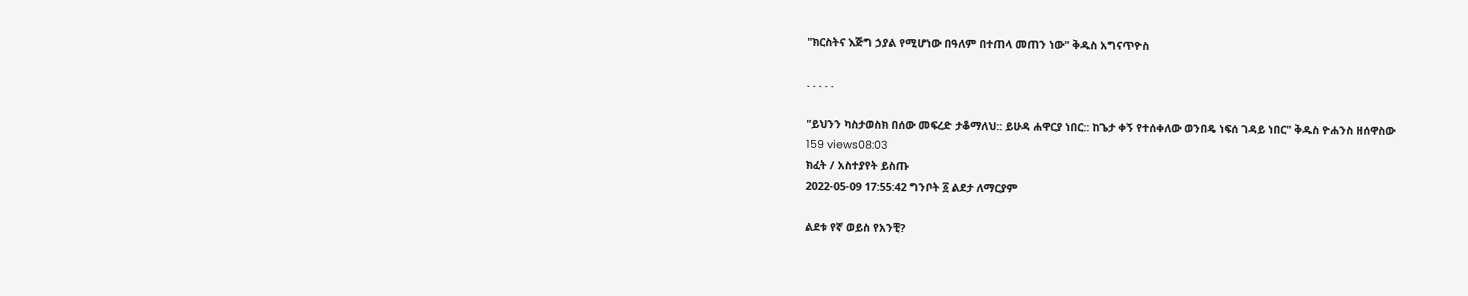"ክርስትና እጅግ ኃያል የሚሆነው በዓለም በተጠላ መጠን ነው" ቅዱስ አግናጥዮስ

. . . . .

"ይህንን ካስታወስክ በሰው መፍረድ ታቆማለህ:: ይሁዳ ሐዋርያ ነበር:: ከጌታ ቀኝ የተሰቀለው ወንበዴ ነፍሰ ገዳይ ነበር" ቅዱስ ዮሐንስ ዘሰዋስው
159 views08:03
ክፈት / አስተያየት ይስጡ
2022-05-09 17:55:42 ግንቦት ፩ ልደታ ለማርያም

ልደቱ የኛ ወይስ የአንቺ?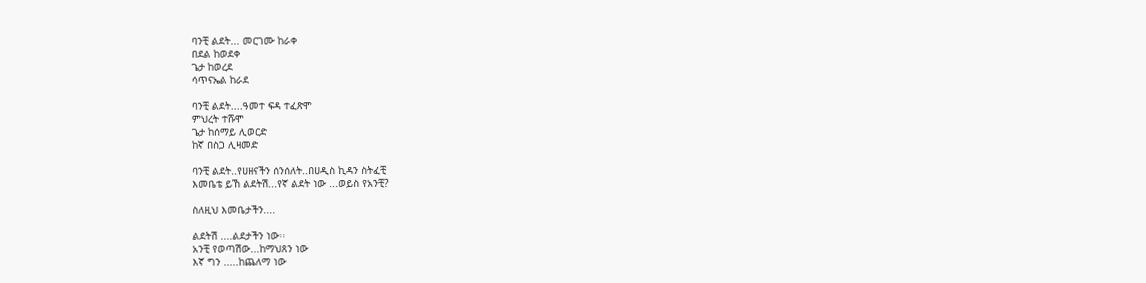ባንቺ ልደት... መርገሙ ከራቀ
በደል ከወደቀ
ጌታ ከወረደ
ሳጥናኤል ከራደ

ባንቺ ልደት....ዓመተ ፍዳ ተፈጽሞ
ምህረት ተሹሞ
ጌታ ከሰማይ ሊወርድ
ከኛ በስጋ ሊዛመድ

ባንቺ ልደት..የሀዘናችን ሰንሰለት..በሀዲስ ኪዳን ስትፈቺ
እመቤቴ ይኸ ልደትሽ...የኛ ልደት ነው ...ወይስ የአንቺ?

ስለዚህ እመቤታችን....

ልደትሽ ....ልደታችን ነው፡፡
አንቺ የወጣሽው...ከማህጸን ነው
እኛ ግን .....ከጨለማ ነው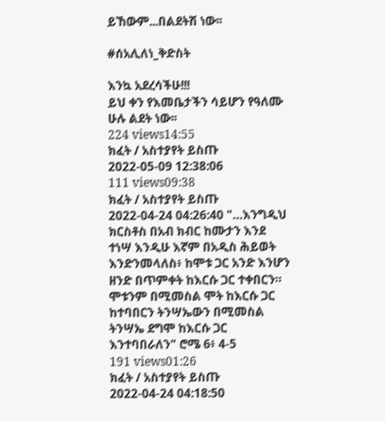ይኸውም...በልደትሽ ነው፡፡

#ሰአሊለነ_ቅድስት

እንኳ አደረሳችሁ!!!
ይህ ቀን የእመቤታችን ሳይሆን የዓለሙ ሁሉ ልደት ነው፡፡
224 views14:55
ክፈት / አስተያየት ይስጡ
2022-05-09 12:38:06
111 views09:38
ክፈት / አስተያየት ይስጡ
2022-04-24 04:26:40 "…እንግዲህ ክርስቶስ በአብ ክብር ከሙታን እንደ ተነሣ እንዲሁ እኛም በአዲስ ሕይወት እንድንመላለስ፥ ከሞቱ ጋር አንድ እንሆን ዘንድ በጥምቀት ከእርሱ ጋር ተቀበርን። ሞቱንም በሚመስል ሞት ከእርሱ ጋር ከተባበርን ትንሣኤውን በሚመስል ትንሣኤ ደግሞ ከእርሱ ጋር እንተባበራለን" ሮሜ 6፥ 4-5
191 views01:26
ክፈት / አስተያየት ይስጡ
2022-04-24 04:18:50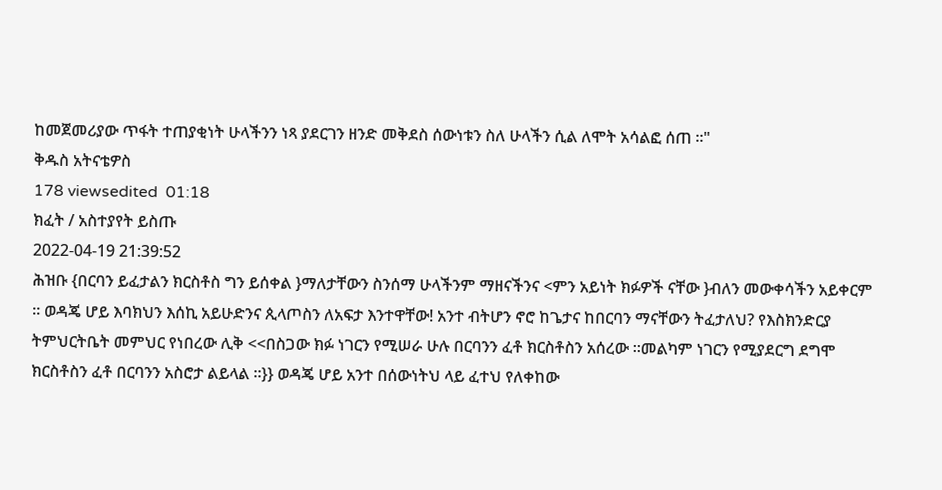ከመጀመሪያው ጥፋት ተጠያቂነት ሁላችንን ነጻ ያደርገን ዘንድ መቅደስ ሰውነቱን ስለ ሁላችን ሲል ለሞት አሳልፎ ሰጠ ፡፡"
ቅዱስ አትናቴዎስ
178 viewsedited  01:18
ክፈት / አስተያየት ይስጡ
2022-04-19 21:39:52
ሕዝቡ {በርባን ይፈታልን ክርስቶስ ግን ይሰቀል }ማለታቸውን ስንሰማ ሁላችንም ማዘናችንና <ምን አይነት ክፉዎች ናቸው }ብለን መውቀሳችን አይቀርም ። ወዳጄ ሆይ እባክህን እሰኪ አይሁድንና ጲላጦስን ለአፍታ እንተዋቸው! አንተ ብትሆን ኖሮ ከጌታና ከበርባን ማናቸውን ትፈታለህ? የእስክንድርያ ትምህርትቤት መምህር የነበረው ሊቅ <<በስጋው ክፉ ነገርን የሚሠራ ሁሉ በርባንን ፈቶ ክርስቶስን አሰረው ።መልካም ነገርን የሚያደርግ ደግሞ ክርስቶስን ፈቶ በርባንን አስሮታ ልይላል ።}} ወዳጄ ሆይ አንተ በሰውነትህ ላይ ፈተህ የለቀከው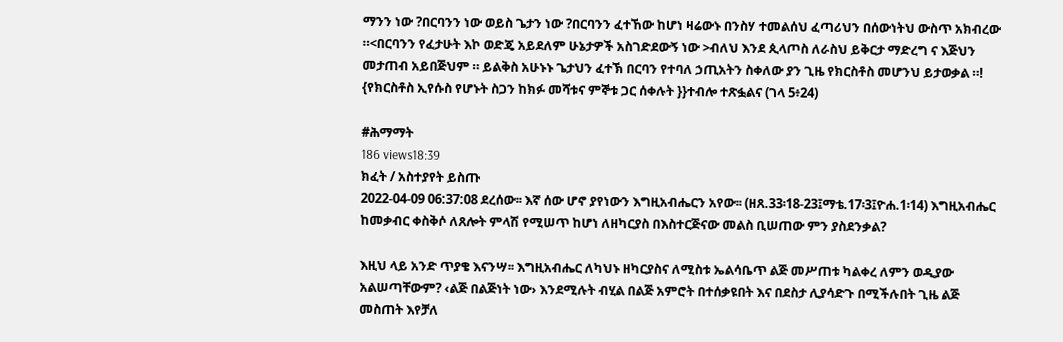ማንን ነው ?በርባንን ነው ወይስ ጌታን ነው ?በርባንን ፈተኸው ከሆነ ዛሬውኑ በንስሃ ተመልሰህ ፈጣሪህን በሰውነትህ ውስጥ አክብረው ።<በርባንን የፈታሁት እኮ ወድጄ አይደለም ሁኔታዎች አስገድደውኝ ነው >ብለህ እንደ ጲላጦስ ለራስህ ይቅርታ ማድረግ ና እጅህን መታጠብ አይበጅህም ። ይልቅስ አሁኑኑ ጌታህን ፈተኽ በርባን የተባለ ኃጢአትን ስቀለው ያን ጊዜ የክርስቶስ መሆንህ ይታወቃል ።!
{የክርስቶስ ኢየሱስ የሆኑት ስጋን ከክፉ መሻቱና ምኞቱ ጋር ሰቀሉት }}ተብሎ ተጽፏልና (ገላ 5፥24)

#ሕማማት
186 views18:39
ክፈት / አስተያየት ይስጡ
2022-04-09 06:37:08 ደረሰው፡፡ እኛ ሰው ሆኖ ያየነውን እግዚአብሔርን አየው፡፡ (ዘጸ.33፡18-23፤ማቴ.17፡3፤ዮሐ.1፡14) እግዚአብሔር ከመቃብር ቀስቅሶ ለጸሎት ምላሽ የሚሠጥ ከሆነ ለዘካርያስ በእስተርጅናው መልስ ቢሠጠው ምን ያስደንቃል?

እዚህ ላይ አንድ ጥያቄ እናንሣ፡፡ እግዚአብሔር ለካህኑ ዘካርያስና ለሚስቱ ኤልሳቤጥ ልጅ መሥጠቱ ካልቀረ ለምን ወዲያው አልሠጣቸውም? ‹ልጅ በልጅነት ነው› እንደሚሉት ብሂል በልጅ አምሮት በተሰቃዩበት እና በደስታ ሊያሳድጉ በሚችሉበት ጊዜ ልጅ መስጠት እየቻለ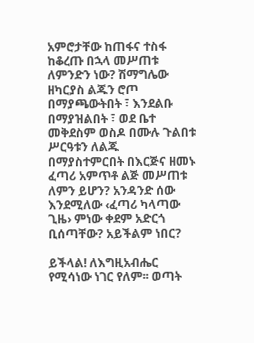አምሮታቸው ከጠፋና ተስፋ ከቆረጡ በኋላ መሥጠቱ ለምንድን ነው? ሽማግሌው ዘካርያስ ልጁን ሮጦ በማያጫውትበት ፣ እንደልቡ በማያዝልበት ፣ ወደ ቤተ መቅደስም ወስዶ በሙሉ ጉልበቱ ሥርዓቱን ለልጁ በማያስተምርበት በእርጅና ዘመኑ ፈጣሪ አምጥቶ ልጅ መሥጠቱ ለምን ይሆን? አንዳንድ ሰው እንደሚለው ‹ፈጣሪ ካላጣው ጊዜ› ምነው ቀደም አድርጎ ቢሰጣቸው? አይችልም ነበር?

ይችላል! ለእግዚአብሔር የሚሳነው ነገር የለም፡፡ ወጣት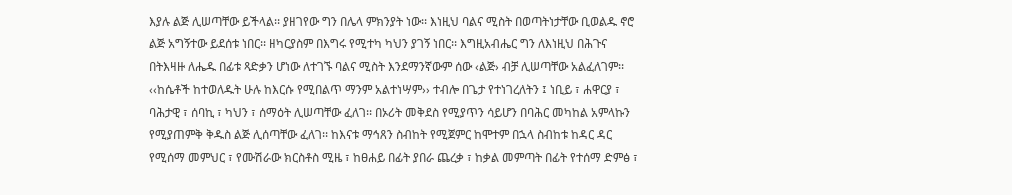እያሉ ልጅ ሊሠጣቸው ይችላል፡፡ ያዘገየው ግን በሌላ ምክንያት ነው፡፡ እነዚህ ባልና ሚስት በወጣትነታቸው ቢወልዱ ኖሮ ልጅ አግኝተው ይደሰቱ ነበር፡፡ ዘካርያስም በእግሩ የሚተካ ካህን ያገኝ ነበር፡፡ እግዚአብሔር ግን ለእነዚህ በሕጉና በትእዛዙ ለሔዱ በፊቱ ጻድቃን ሆነው ለተገኙ ባልና ሚስት እንደማንኛውም ሰው ‹ልጅ› ብቻ ሊሠጣቸው አልፈለገም፡፡ ‹‹ከሴቶች ከተወለዱት ሁሉ ከእርሱ የሚበልጥ ማንም አልተነሣም›› ተብሎ በጌታ የተነገረለትን ፤ ነቢይ ፣ ሐዋርያ ፣ ባሕታዊ ፣ ሰባኪ ፣ ካህን ፣ ሰማዕት ሊሠጣቸው ፈለገ፡፡ በኦሪት መቅደስ የሚያጥን ሳይሆን በባሕር መካከል አምላኩን የሚያጠምቅ ቅዱስ ልጅ ሊሰጣቸው ፈለገ፡፡ ከእናቱ ማኅጸን ስብከት የሚጀምር ከሞተም በኋላ ስብከቱ ከዳር ዳር የሚሰማ መምህር ፣ የሙሽራው ክርስቶስ ሚዜ ፣ ከፀሐይ በፊት ያበራ ጨረቃ ፣ ከቃል መምጣት በፊት የተሰማ ድምፅ ፣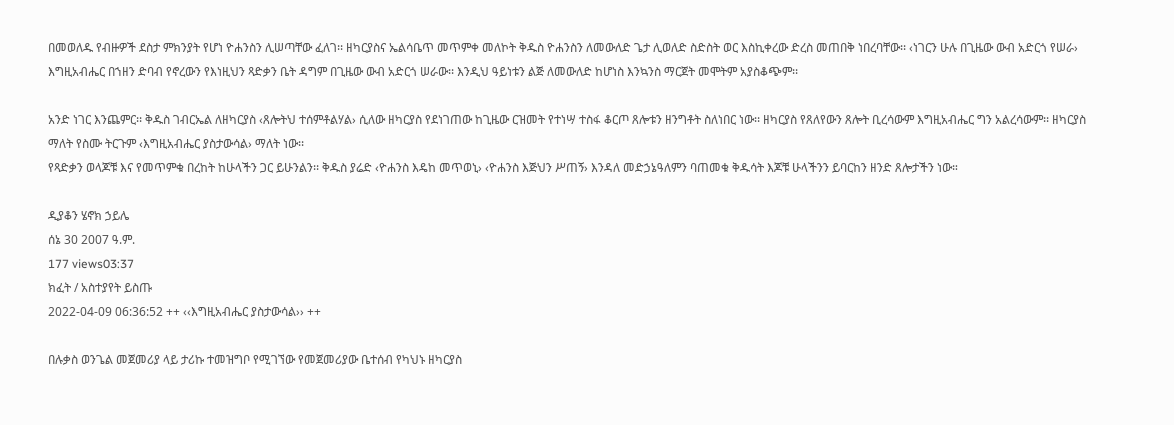በመወለዱ የብዙዎች ደስታ ምክንያት የሆነ ዮሐንስን ሊሠጣቸው ፈለገ፡፡ ዘካርያስና ኤልሳቤጥ መጥምቀ መለኮት ቅዱስ ዮሐንስን ለመውለድ ጌታ ሊወለድ ስድስት ወር እስኪቀረው ድረስ መጠበቅ ነበረባቸው፡፡ ‹ነገርን ሁሉ በጊዜው ውብ አድርጎ የሠራ› እግዚአብሔር በኀዘን ድባብ የኖረውን የእነዚህን ጻድቃን ቤት ዳግም በጊዜው ውብ አድርጎ ሠራው፡፡ እንዲህ ዓይነቱን ልጅ ለመውለድ ከሆነስ እንኳንስ ማርጀት መሞትም አያስቆጭም፡፡

አንድ ነገር እንጨምር፡፡ ቅዱስ ገብርኤል ለዘካርያስ ‹ጸሎትህ ተሰምቶልሃል› ሲለው ዘካርያስ የደነገጠው ከጊዜው ርዝመት የተነሣ ተስፋ ቆርጦ ጸሎቱን ዘንግቶት ስለነበር ነው፡፡ ዘካርያስ የጸለየውን ጸሎት ቢረሳውም እግዚአብሔር ግን አልረሳውም፡፡ ዘካርያስ ማለት የስሙ ትርጉም ‹እግዚአብሔር ያስታውሳል› ማለት ነው፡፡
የጻድቃን ወላጆቹ እና የመጥምቁ በረከት ከሁላችን ጋር ይሁንልን፡፡ ቅዱስ ያሬድ ‹ዮሐንስ እዴከ መጥወኒ› ‹ዮሐንስ እጅህን ሥጠኝ› እንዳለ መድኃኔዓለምን ባጠመቁ ቅዱሳት እጆቹ ሁላችንን ይባርከን ዘንድ ጸሎታችን ነው።

ዲያቆን ሄኖክ ኃይሌ
ሰኔ 30 2007 ዓ.ም.
177 views03:37
ክፈት / አስተያየት ይስጡ
2022-04-09 06:36:52 ++ ‹‹እግዚአብሔር ያስታውሳል›› ++

በሉቃስ ወንጌል መጀመሪያ ላይ ታሪኩ ተመዝግቦ የሚገኘው የመጀመሪያው ቤተሰብ የካህኑ ዘካርያስ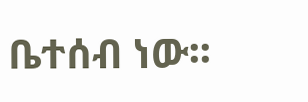ቤተሰብ ነው፡፡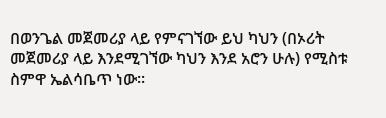በወንጌል መጀመሪያ ላይ የምናገኘው ይህ ካህን (በኦሪት መጀመሪያ ላይ እንደሚገኘው ካህን እንደ አሮን ሁሉ) የሚስቱ ስምዋ ኤልሳቤጥ ነው፡፡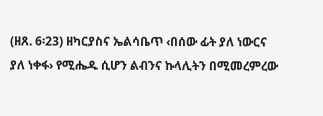(ዘጸ. 6፡23) ዘካርያስና ኤልሳቤጥ ‹በሰው ፊት ያለ ነውርና ያለ ነቀፋ› የሚሔዱ ሲሆን ልብንና ኩላሊትን በሚመረምረው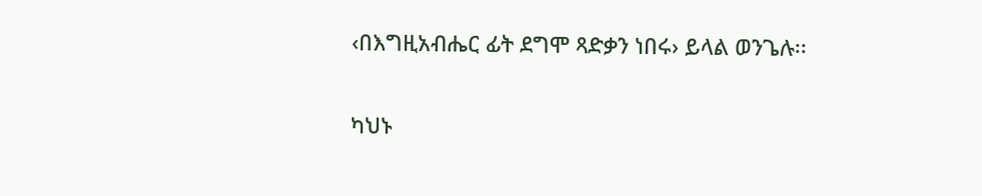‹በእግዚአብሔር ፊት ደግሞ ጻድቃን ነበሩ› ይላል ወንጌሉ፡፡

ካህኑ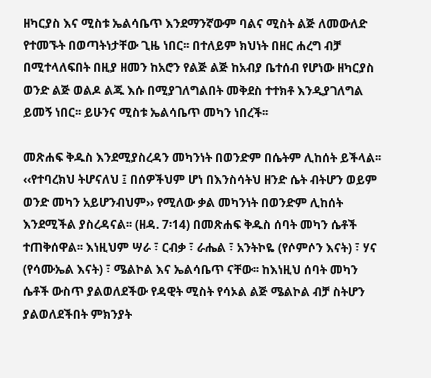ዘካርያስ እና ሚስቱ ኤልሳቤጥ እንደማንኛውም ባልና ሚስት ልጅ ለመውለድ የተመኙት በወጣትነታቸው ጊዜ ነበር፡፡ በተለይም ክህነት በዘር ሐረግ ብቻ በሚተላለፍበት በዚያ ዘመን ከአሮን የልጅ ልጅ ከአብያ ቤተሰብ የሆነው ዘካርያስ ወንድ ልጅ ወልዶ ልጁ እሱ በሚያገለግልበት መቅደስ ተተክቶ እንዲያገለግል ይመኝ ነበር፡፡ ይሁንና ሚስቱ ኤልሳቤጥ መካን ነበረች፡፡

መጽሐፍ ቅዱስ እንደሚያስረዳን መካንነት በወንድም በሴትም ሊከሰት ይችላል፡፡ ‹‹የተባረክህ ትሆናለህ ፤ በሰዎችህም ሆነ በእንስሳትህ ዘንድ ሴት ብትሆን ወይም ወንድ መካን አይሆንብህም›› የሚለው ቃል መካንነት በወንድም ሊከሰት እንደሚችል ያስረዳናል፡፡ (ዘዳ. 7፡14) በመጽሐፍ ቅዱስ ሰባት መካን ሴቶች ተጠቅሰዋል፡፡ እነዚህም ሣራ ፣ ርብቃ ፣ ራሔል ፣ አንትኮዬ (የሶምሶን እናት) ፣ ሃና (የሳሙኤል እናት) ፣ ሜልኮል እና ኤልሳቤጥ ናቸው፡፡ ከእነዚህ ሰባት መካን ሴቶች ውስጥ ያልወለደችው የዳዊት ሚስት የሳኦል ልጅ ሜልኮል ብቻ ስትሆን ያልወለደችበት ምክንያት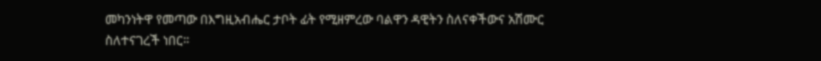መካንነትዋ የመጣው በእግዚአብሔር ታቦት ፊት የሚዘምረው ባልዋን ዳዊትን ስለናቀችውና አሽሙር ስለተናገረች ነበር፡፡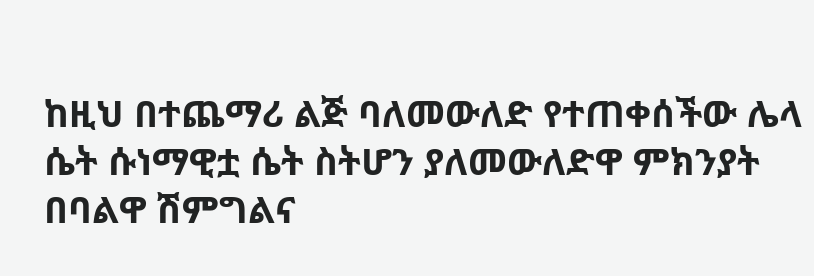ከዚህ በተጨማሪ ልጅ ባለመውለድ የተጠቀሰችው ሌላ ሴት ሱነማዊቷ ሴት ስትሆን ያለመውለድዋ ምክንያት በባልዋ ሽምግልና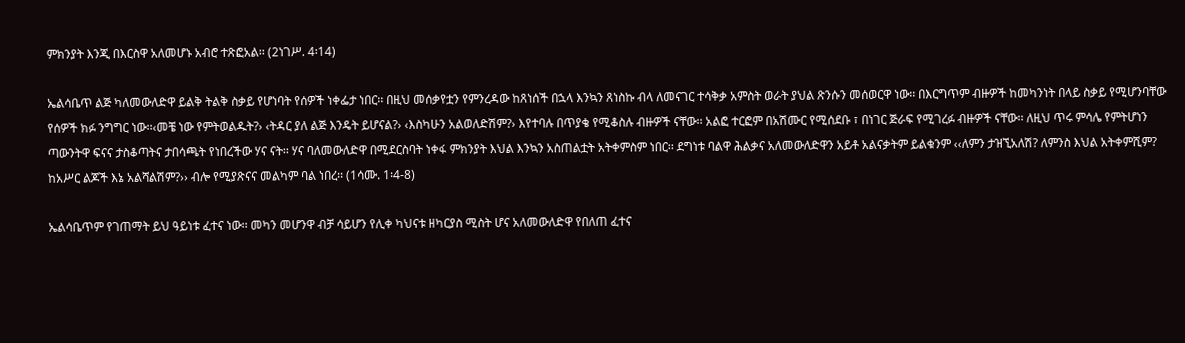ምክንያት እንጂ በእርስዋ አለመሆኑ አብሮ ተጽፎአል፡፡ (2ነገሥ. 4፡14)

ኤልሳቤጥ ልጅ ካለመውለድዋ ይልቅ ትልቅ ስቃይ የሆነባት የሰዎች ነቀፌታ ነበር፡፡ በዚህ መሰቃየቷን የምንረዳው ከጸነሰች በኋላ እንኳን ጸነስኩ ብላ ለመናገር ተሳቅቃ አምስት ወራት ያህል ጽንሱን መሰወርዋ ነው፡፡ በእርግጥም ብዙዎች ከመካንነት በላይ ስቃይ የሚሆንባቸው የሰዎች ክፉ ንግግር ነው፡፡‹መቼ ነው የምትወልዱት?› ‹ትዳር ያለ ልጅ እንዴት ይሆናል?› ‹እስካሁን አልወለድሽም?› እየተባሉ በጥያቄ የሚቆስሉ ብዙዎች ናቸው፡፡ አልፎ ተርፎም በአሽሙር የሚሰደቡ ፣ በነገር ጅራፍ የሚገረፉ ብዙዎች ናቸው፡፡ ለዚህ ጥሩ ምሳሌ የምትሆነን ጣውንትዋ ፍናና ታስቆጣትና ታበሳጫት የነበረችው ሃና ናት፡፡ ሃና ባለመውለድዋ በሚደርስባት ነቀፋ ምክንያት እህል እንኳን አስጠልቷት አትቀምስም ነበር፡፡ ደግነቱ ባልዋ ሕልቃና አለመውለድዋን አይቶ አልናቃትም ይልቁንም ‹‹ለምን ታዝኚአለሽ? ለምንስ እህል አትቀምሺም? ከአሥር ልጆች እኔ አልሻልሽም?›› ብሎ የሚያጽናና መልካም ባል ነበረ፡፡ (1ሳሙ. 1፡4-8)

ኤልሳቤጥም የገጠማት ይህ ዓይነቱ ፈተና ነው፡፡ መካን መሆንዋ ብቻ ሳይሆን የሊቀ ካህናቱ ዘካርያስ ሚስት ሆና አለመውለድዋ የበለጠ ፈተና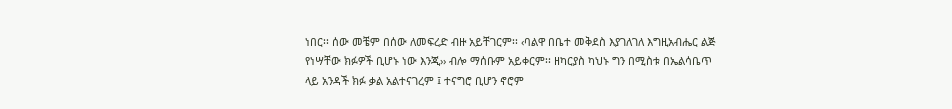ነበር፡፡ ሰው መቼም በሰው ለመፍረድ ብዙ አይቸገርም፡፡ ‹ባልዋ በቤተ መቅደስ እያገለገለ እግዚአብሔር ልጅ የነሣቸው ክፉዎች ቢሆኑ ነው እንጂ›› ብሎ ማሰቡም አይቀርም፡፡ ዘካርያስ ካህኑ ግን በሚስቱ በኤልሳቤጥ ላይ አንዳች ክፉ ቃል አልተናገረም ፤ ተናግሮ ቢሆን ኖሮም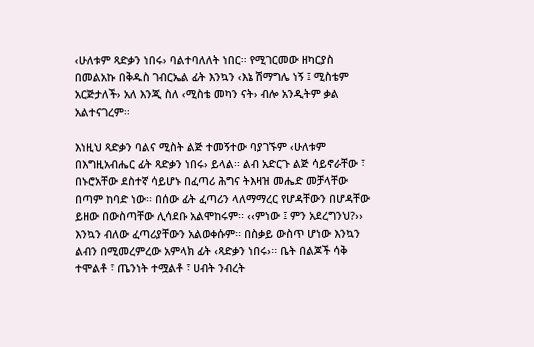‹ሁለቱም ጻድቃን ነበሩ› ባልተባለለት ነበር፡፡ የሚገርመው ዘካርያስ በመልአኩ በቅዱስ ገብርኤል ፊት እንኳን ‹እኔ ሽማግሌ ነኝ ፤ ሚስቴም አርጅታለች› አለ እንጂ ስለ ‹ሚስቴ መካን ናት› ብሎ አንዲትም ቃል አልተናገረም፡፡

እነዚህ ጻድቃን ባልና ሚስት ልጅ ተመኝተው ባያገኙም ‹ሁለቱም በእግዚአብሔር ፊት ጻድቃን ነበሩ› ይላል፡፡ ልብ አድርጉ ልጅ ሳይኖራቸው ፣ በኑሮአቸው ደስተኛ ሳይሆኑ በፈጣሪ ሕግና ትእዛዝ መሔድ መቻላቸው በጣም ከባድ ነው፡፡ በሰው ፊት ፈጣሪን ላለማማረር የሆዳቸውን በሆዳቸው ይዘው በውስጣቸው ሊሳደቡ አልሞከሩም፡፡ ‹‹ምነው ፤ ምን አደረግንህ?›› እንኳን ብለው ፈጣሪያቸውን አልወቀሱም፡፡ በስቃይ ውስጥ ሆነው እንኳን ልብን በሚመረምረው አምላክ ፊት ‹ጻድቃን ነበሩ›፡፡ ቤት በልጆች ሳቅ ተሞልቶ ፣ ጤንነት ተሟልቶ ፣ ሀብት ንብረት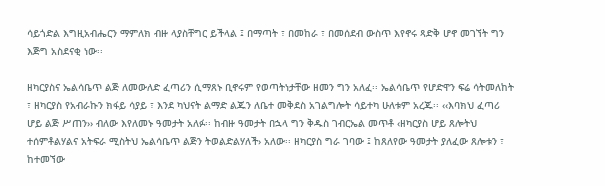ሳይጎድል እግዚአብሔርን ማምለክ ብዙ ላያስቸግር ይችላል ፤ በማጣት ፣ በመከራ ፣ በመሰደብ ውስጥ እየኖሩ ጻድቅ ሆኖ መገኘት ግን እጅግ አስደናቂ ነው፡፡

ዘካርያስና ኤልሳቤጥ ልጅ ለመውለድ ፈጣሪን ሲማጸኑ ቢኖሩም የወጣትነታቸው ዘመን ግን አለፈ፡፡ ኤልሳቤጥ የሆድዋን ፍሬ ሳትመለከት ፣ ዘካርያስ የአብራኩን ክፋይ ሳያይ ፣ እንደ ካህናት ልማድ ልጁን ለቤተ መቅደስ አገልግሎት ሳይተካ ሁለቱም አረጁ፡፡ ‹‹እባክህ ፈጣሪ ሆይ ልጅ ሥጠን›› ብለው እየለመኑ ዓመታት አለፉ፡፡ ከብዙ ዓመታት በኋላ ግን ቅዱስ ገብርኤል መጥቶ ‹ዘካርያስ ሆይ ጸሎትህ ተሰምቶልሃልና አትፍራ ሚስትህ ኤልሳቤጥ ልጅን ትወልድልሃለች› አለው፡፡ ዘካርያስ ግራ ገባው ፤ ከጸለየው ዓመታት ያለፈው ጸሎቱን ፣ ከተመኘው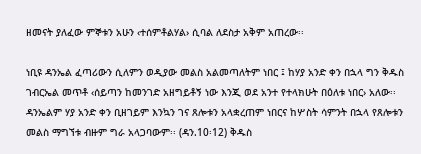ዘመናት ያለፈው ምኞቱን አሁን ‹ተሰምቶልሃል› ሲባል ለደስታ አቅም አጠረው፡፡

ነቢዩ ዳንኤል ፈጣሪውን ሲለምን ወዲያው መልስ አልመጣለትም ነበር ፤ ከሃያ አንድ ቀን በኋላ ግን ቅዱስ ገብርኤል መጥቶ ‹ሰይጣን ከመንገድ አዘግይቶኝ ነው እንጂ ወደ አንተ የተላክሁት በዕለቱ ነበር› አለው፡፡ ዳንኤልም ሃያ አንድ ቀን ቢዘገይም እንኳን ገና ጸሎቱን አላቋረጠም ነበርና ከሦስት ሳምንት በኋላ የጸሎቱን መልስ ማግኘቱ ብዙም ግራ አላጋባውም፡፡ (ዳን.10፡12) ቅዱስ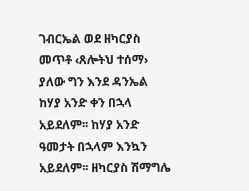ገብርኤል ወደ ዘካርያስ መጥቶ ‹ጸሎትህ ተሰማ› ያለው ግን እንደ ዳንኤል ከሃያ አንድ ቀን በኋላ አይደለም፡፡ ከሃያ አንድ ዓመታት በኋላም እንኳን አይደለም፡፡ ዘካርያስ ሽማግሌ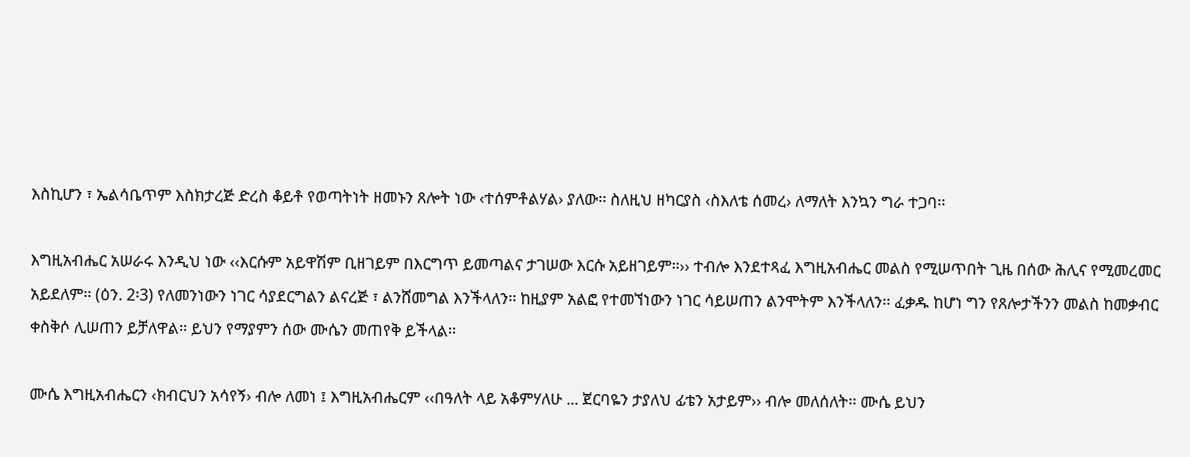እስኪሆን ፣ ኤልሳቤጥም እስክታረጅ ድረስ ቆይቶ የወጣትነት ዘመኑን ጸሎት ነው ‹ተሰምቶልሃል› ያለው፡፡ ስለዚህ ዘካርያስ ‹ስእለቴ ሰመረ› ለማለት እንኳን ግራ ተጋባ፡፡

እግዚአብሔር አሠራሩ እንዲህ ነው ‹‹እርሱም አይዋሽም ቢዘገይም በእርግጥ ይመጣልና ታገሠው እርሱ አይዘገይም።›› ተብሎ እንደተጻፈ እግዚአብሔር መልስ የሚሠጥበት ጊዜ በሰው ሕሊና የሚመረመር አይደለም፡፡ (ዕን. 2፡3) የለመንነውን ነገር ሳያደርግልን ልናረጅ ፣ ልንሸመግል እንችላለን፡፡ ከዚያም አልፎ የተመኘነውን ነገር ሳይሠጠን ልንሞትም እንችላለን፡፡ ፈቃዱ ከሆነ ግን የጸሎታችንን መልስ ከመቃብር ቀስቅሶ ሊሠጠን ይቻለዋል፡፡ ይህን የማያምን ሰው ሙሴን መጠየቅ ይችላል፡፡

ሙሴ እግዚአብሔርን ‹ክብርህን አሳየኝ› ብሎ ለመነ ፤ እግዚአብሔርም ‹‹በዓለት ላይ አቆምሃለሁ ... ጀርባዬን ታያለህ ፊቴን አታይም›› ብሎ መለሰለት፡፡ ሙሴ ይህን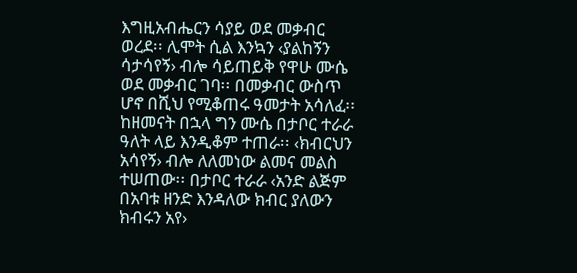እግዚአብሔርን ሳያይ ወደ መቃብር ወረደ፡፡ ሊሞት ሲል እንኳን ‹ያልከኝን ሳታሳየኝ› ብሎ ሳይጠይቅ የዋሁ ሙሴ ወደ መቃብር ገባ፡፡ በመቃብር ውስጥ ሆኖ በሺህ የሚቆጠሩ ዓመታት አሳለፈ፡፡ ከዘመናት በኋላ ግን ሙሴ በታቦር ተራራ ዓለት ላይ እንዲቆም ተጠራ፡፡ ‹ክብርህን አሳየኝ› ብሎ ለለመነው ልመና መልስ ተሠጠው፡፡ በታቦር ተራራ ‹አንድ ልጅም በአባቱ ዘንድ እንዳለው ክብር ያለውን ክብሩን አየ›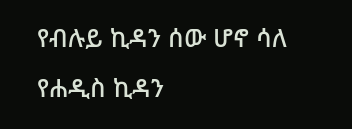የብሉይ ኪዳን ሰው ሆኖ ሳለ የሐዲስ ኪዳን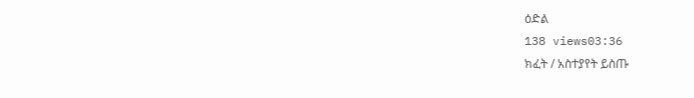ዕድል
138 views03:36
ክፈት / አስተያየት ይስጡ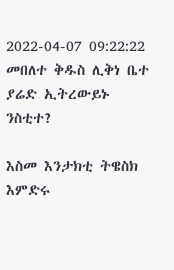2022-04-07 09:22:22
መበለተ ቅዱስ ሊቅነ ቤተ ያሬድ ኢትረውይኑ ንስቲተ?

እስመ እንታክቲ ትዌስክ እምድሩ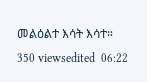መልዕልተ እሳት እሳተ።
350 viewsedited  06:22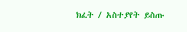ክፈት / አስተያየት ይስጡ